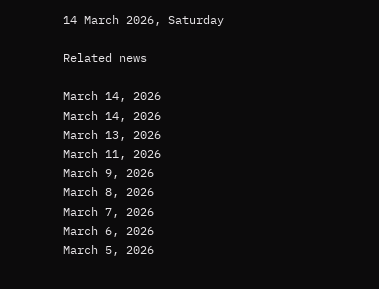14 March 2026, Saturday

Related news

March 14, 2026
March 14, 2026
March 13, 2026
March 11, 2026
March 9, 2026
March 8, 2026
March 7, 2026
March 6, 2026
March 5, 2026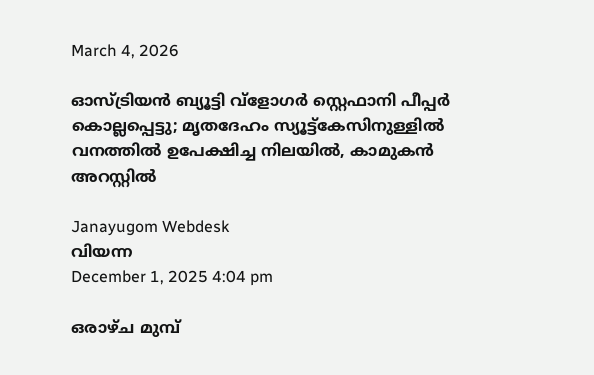March 4, 2026

ഓസ്ട്രിയൻ ബ്യൂട്ടി വ്‌ളോഗർ സ്റ്റെഫാനി പീപ്പർ കൊല്ലപ്പെട്ടു; മൃതദേഹം സ്യൂട്ട്കേസിനുള്ളിൽ വനത്തിൽ ഉപേക്ഷിച്ച നിലയിൽ, കാമുകൻ അറസ്റ്റിൽ

Janayugom Webdesk
വിയന്ന
December 1, 2025 4:04 pm

ഒരാഴ്ച മുമ്പ്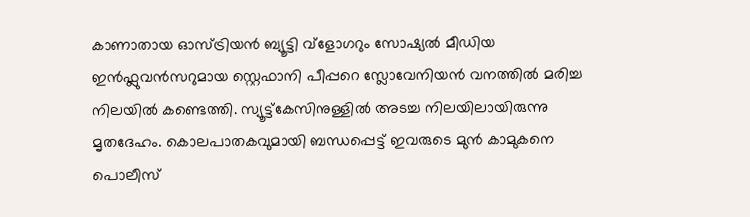കാണാതായ ഓസ്ട്രിയൻ ബ്യൂട്ടി വ്‌ളോഗറും സോഷ്യൽ മീഡിയ ഇൻഫ്ലുവൻസറുമായ സ്റ്റെഫാനി പീപ്പറെ സ്ലോവേനിയൻ വനത്തിൽ മരിച്ച നിലയിൽ കണ്ടെത്തി. സ്യൂട്ട്‌കേസിനുള്ളിൽ അടച്ച നിലയിലായിരുന്നു മൃതദേഹം. കൊലപാതകവുമായി ബന്ധപ്പെട്ട് ഇവരുടെ മുൻ കാമുകനെ പൊലീസ്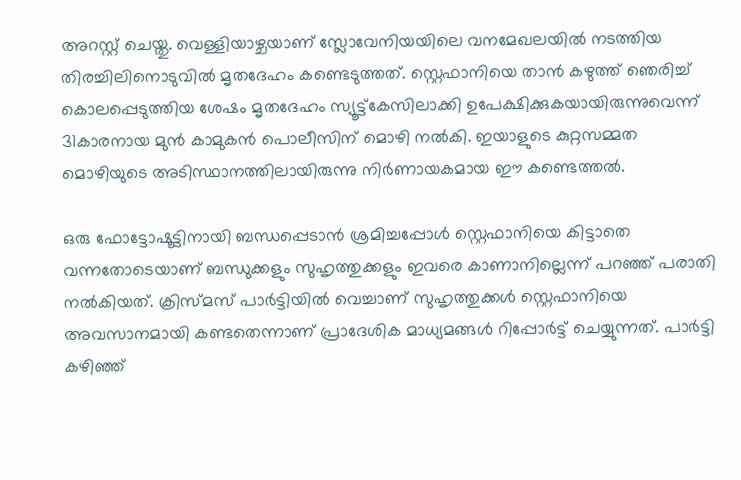അറസ്റ്റ് ചെയ്തു. വെള്ളിയാഴ്ചയാണ് സ്ലോവേനിയയിലെ വനമേഖലയിൽ നടത്തിയ തിരച്ചിലിനൊടുവിൽ മൃതദേഹം കണ്ടെടുത്തത്. സ്റ്റെഫാനിയെ താൻ കഴുത്ത് ഞെരിച്ച് കൊലപ്പെടുത്തിയ ശേഷം മൃതദേഹം സ്യൂട്ട്‌കേസിലാക്കി ഉപേക്ഷിക്കുകയായിരുന്നുവെന്ന് 31കാരനായ മുൻ കാമുകൻ പൊലീസിന് മൊഴി നൽകി. ഇയാളുടെ കുറ്റസമ്മത മൊഴിയുടെ അടിസ്ഥാനത്തിലായിരുന്നു നിർണായകമായ ഈ കണ്ടെത്തൽ.

ഒരു ഫോട്ടോഷൂട്ടിനായി ബന്ധപ്പെടാൻ ശ്രമിച്ചപ്പോൾ സ്റ്റെഫാനിയെ കിട്ടാതെ വന്നതോടെയാണ് ബന്ധുക്കളും സുഹൃത്തുക്കളും ഇവരെ കാണാനില്ലെന്ന് പറഞ്ഞ് പരാതി നൽകിയത്. ക്രിസ്മസ് പാർട്ടിയിൽ വെച്ചാണ് സുഹൃത്തുക്കൾ സ്റ്റെഫാനിയെ അവസാനമായി കണ്ടതെന്നാണ് പ്രാദേശിക മാധ്യമങ്ങൾ റിപ്പോർട്ട് ചെയ്യുന്നത്. പാർട്ടി കഴിഞ്ഞ്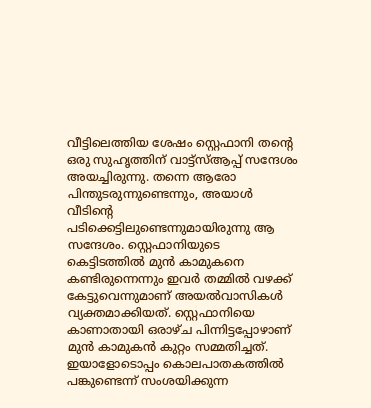വീട്ടിലെത്തിയ ശേഷം സ്റ്റെഫാനി തന്റെ ഒരു സുഹൃത്തിന് വാട്ട്‌സ്ആപ്പ് സന്ദേശം അയച്ചിരുന്നു. തന്നെ ആരോ പിന്തുടരുന്നുണ്ടെന്നും, അയാൾ വീടിന്റെ പടിക്കെട്ടിലുണ്ടെന്നുമായിരുന്നു ആ സന്ദേശം. സ്റ്റെഫാനിയുടെ കെട്ടിടത്തിൽ മുൻ കാമുകനെ കണ്ടിരുന്നെന്നും ഇവർ തമ്മിൽ വഴക്ക് കേട്ടുവെന്നുമാണ് അയല്‍വാസികള്‍ വ്യക്തമാക്കിയത്. സ്റ്റെഫാനിയെ കാണാതായി ഒരാഴ്ച പിന്നിട്ടപ്പോഴാണ് മുൻ കാമുകൻ കുറ്റം സമ്മതിച്ചത്. ഇയാളോടൊപ്പം കൊലപാതകത്തിൽ പങ്കുണ്ടെന്ന് സംശയിക്കുന്ന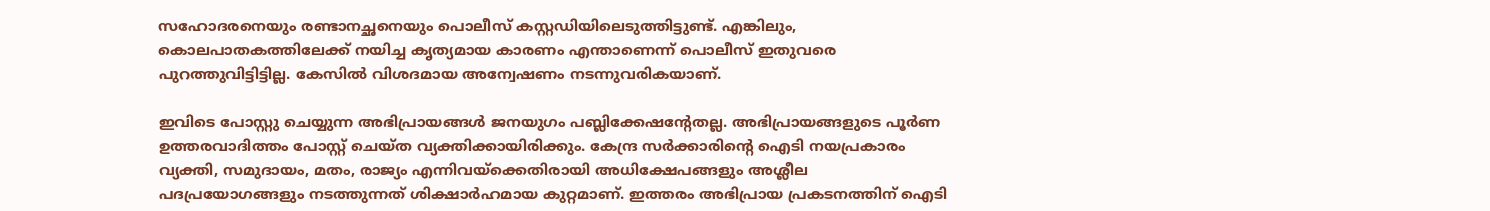സഹോദരനെയും രണ്ടാനച്ഛനെയും പൊലീസ് കസ്റ്റഡിയിലെടുത്തിട്ടുണ്ട്. എങ്കിലും, കൊലപാതകത്തിലേക്ക് നയിച്ച കൃത്യമായ കാരണം എന്താണെന്ന് പൊലീസ് ഇതുവരെ പുറത്തുവിട്ടിട്ടില്ല. കേസിൽ വിശദമായ അന്വേഷണം നടന്നുവരികയാണ്.

ഇവിടെ പോസ്റ്റു ചെയ്യുന്ന അഭിപ്രായങ്ങള്‍ ജനയുഗം പബ്ലിക്കേഷന്റേതല്ല. അഭിപ്രായങ്ങളുടെ പൂര്‍ണ ഉത്തരവാദിത്തം പോസ്റ്റ് ചെയ്ത വ്യക്തിക്കായിരിക്കും. കേന്ദ്ര സര്‍ക്കാരിന്റെ ഐടി നയപ്രകാരം വ്യക്തി, സമുദായം, മതം, രാജ്യം എന്നിവയ്‌ക്കെതിരായി അധിക്ഷേപങ്ങളും അശ്ലീല പദപ്രയോഗങ്ങളും നടത്തുന്നത് ശിക്ഷാര്‍ഹമായ കുറ്റമാണ്. ഇത്തരം അഭിപ്രായ പ്രകടനത്തിന് ഐടി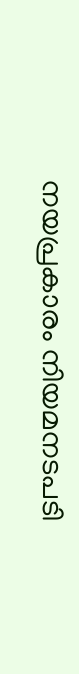നയപ്രകാരം നിയമനടപടി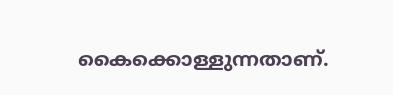കൈക്കൊള്ളുന്നതാണ്.